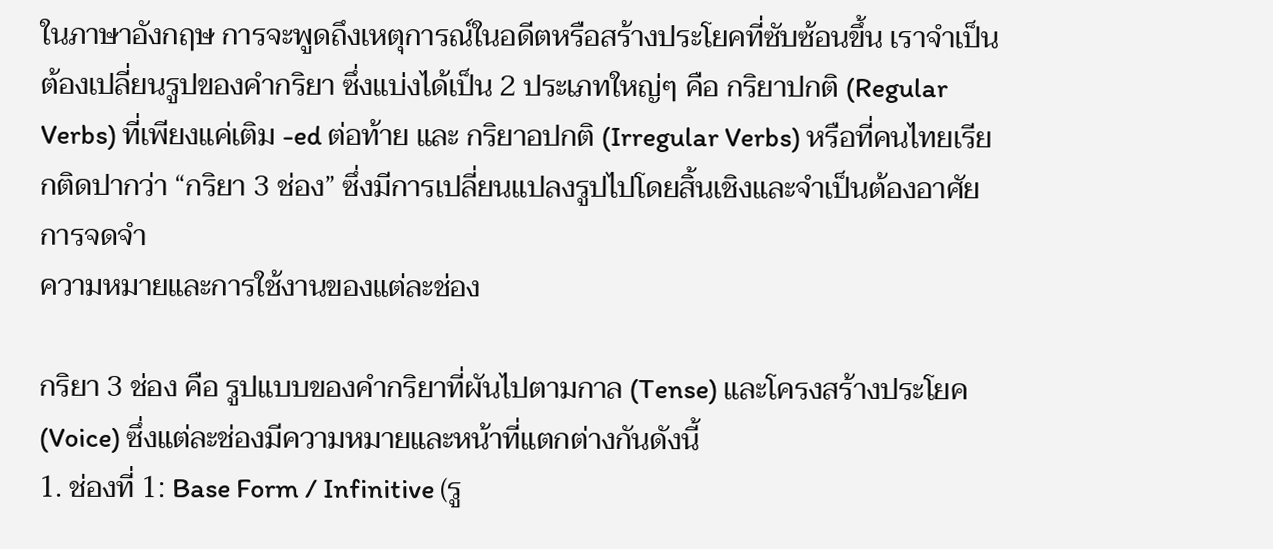ในภาษาอังกฤษ การจะพูดถึงเหตุการณ์ในอดีตหรือสร้างประโยคที่ซับซ้อนขึ้น เราจำเป็นต้องเปลี่ยนรูปของคำกริยา ซึ่งแบ่งได้เป็น 2 ประเภทใหญ่ๆ คือ กริยาปกติ (Regular Verbs) ที่เพียงแค่เติม -ed ต่อท้าย และ กริยาอปกติ (Irregular Verbs) หรือที่คนไทยเรียกติดปากว่า “กริยา 3 ช่อง” ซึ่งมีการเปลี่ยนแปลงรูปไปโดยสิ้นเชิงและจำเป็นต้องอาศัยการจดจำ
ความหมายและการใช้งานของแต่ละช่อง

กริยา 3 ช่อง คือ รูปแบบของคำกริยาที่ผันไปตามกาล (Tense) และโครงสร้างประโยค (Voice) ซึ่งแต่ละช่องมีความหมายและหน้าที่แตกต่างกันดังนี้
1. ช่องที่ 1: Base Form / Infinitive (รู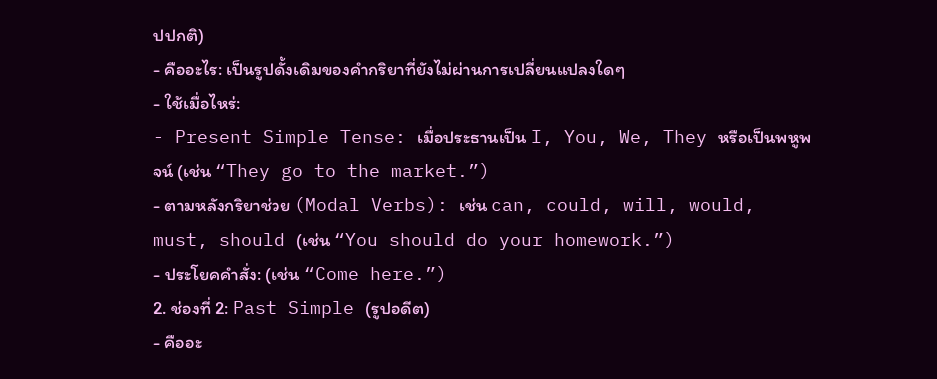ปปกติ)
- คืออะไร: เป็นรูปดั้งเดิมของคำกริยาที่ยังไม่ผ่านการเปลี่ยนแปลงใดๆ
- ใช้เมื่อไหร่:
- Present Simple Tense: เมื่อประธานเป็น I, You, We, They หรือเป็นพหูพจน์ (เช่น “They go to the market.”)
- ตามหลังกริยาช่วย (Modal Verbs): เช่น can, could, will, would, must, should (เช่น “You should do your homework.”)
- ประโยคคำสั่ง: (เช่น “Come here.”)
2. ช่องที่ 2: Past Simple (รูปอดีต)
- คืออะ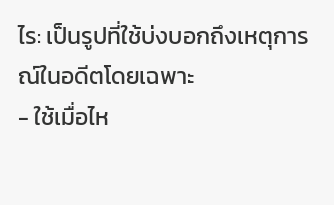ไร: เป็นรูปที่ใช้บ่งบอกถึงเหตุการณ์ในอดีตโดยเฉพาะ
- ใช้เมื่อไห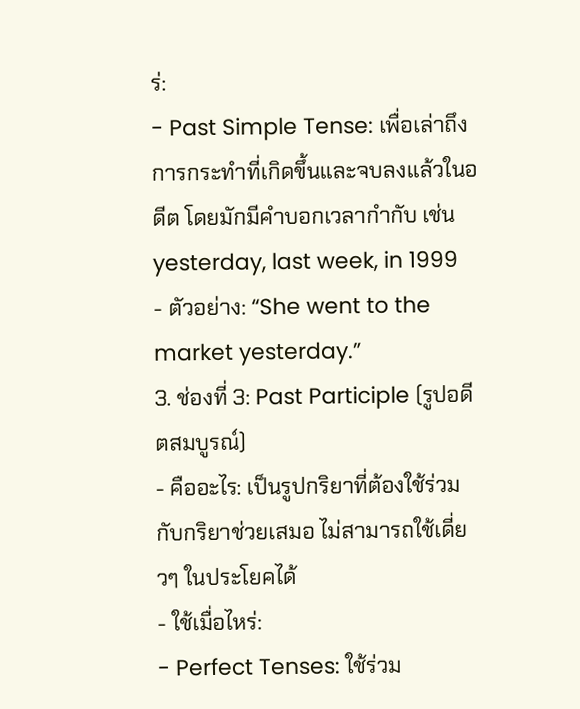ร่:
- Past Simple Tense: เพื่อเล่าถึงการกระทำที่เกิดขึ้นและจบลงแล้วในอดีต โดยมักมีคำบอกเวลากำกับ เช่น yesterday, last week, in 1999
- ตัวอย่าง: “She went to the market yesterday.”
3. ช่องที่ 3: Past Participle (รูปอดีตสมบูรณ์)
- คืออะไร: เป็นรูปกริยาที่ต้องใช้ร่วมกับกริยาช่วยเสมอ ไม่สามารถใช้เดี่ยวๆ ในประโยคได้
- ใช้เมื่อไหร่:
- Perfect Tenses: ใช้ร่วม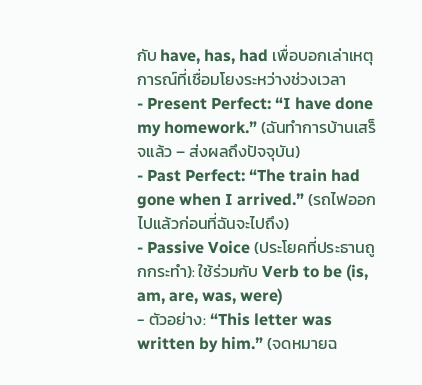กับ have, has, had เพื่อบอกเล่าเหตุการณ์ที่เชื่อมโยงระหว่างช่วงเวลา
- Present Perfect: “I have done my homework.” (ฉันทำการบ้านเสร็จแล้ว – ส่งผลถึงปัจจุบัน)
- Past Perfect: “The train had gone when I arrived.” (รถไฟออกไปแล้วก่อนที่ฉันจะไปถึง)
- Passive Voice (ประโยคที่ประธานถูกกระทำ): ใช้ร่วมกับ Verb to be (is, am, are, was, were)
- ตัวอย่าง: “This letter was written by him.” (จดหมายฉ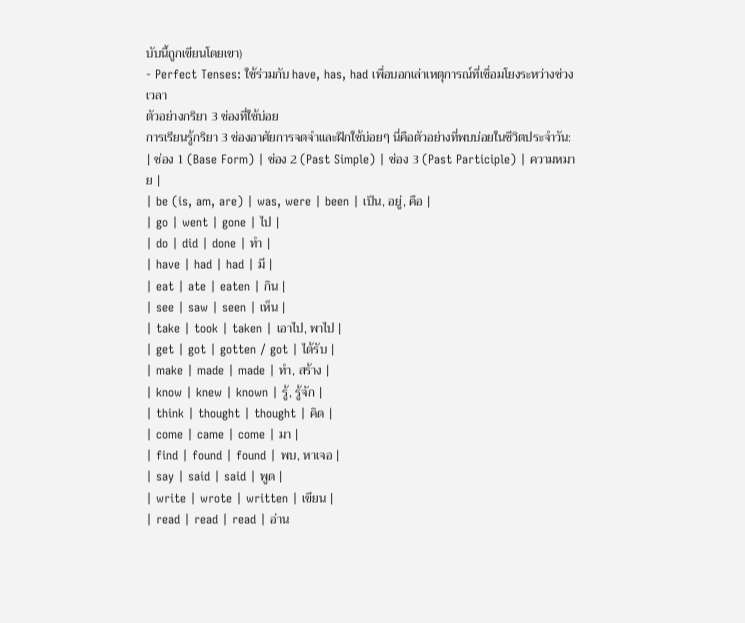บับนี้ถูกเขียนโดยเขา)
- Perfect Tenses: ใช้ร่วมกับ have, has, had เพื่อบอกเล่าเหตุการณ์ที่เชื่อมโยงระหว่างช่วงเวลา
ตัวอย่างกริยา 3 ช่องที่ใช้บ่อย
การเรียนรู้กริยา 3 ช่องอาศัยการจดจำและฝึกใช้บ่อยๆ นี่คือตัวอย่างที่พบบ่อยในชีวิตประจำวัน:
| ช่อง 1 (Base Form) | ช่อง 2 (Past Simple) | ช่อง 3 (Past Participle) | ความหมาย |
| be (is, am, are) | was, were | been | เป็น, อยู่, คือ |
| go | went | gone | ไป |
| do | did | done | ทำ |
| have | had | had | มี |
| eat | ate | eaten | กิน |
| see | saw | seen | เห็น |
| take | took | taken | เอาไป, พาไป |
| get | got | gotten / got | ได้รับ |
| make | made | made | ทำ, สร้าง |
| know | knew | known | รู้, รู้จัก |
| think | thought | thought | คิด |
| come | came | come | มา |
| find | found | found | พบ, หาเจอ |
| say | said | said | พูด |
| write | wrote | written | เขียน |
| read | read | read | อ่าน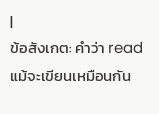|
ข้อสังเกต: คำว่า read แม้จะเขียนเหมือนกัน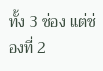ทั้ง 3 ช่อง แต่ช่องที่ 2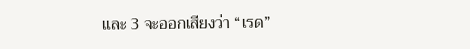และ 3 จะออกเสียงว่า “เรด”